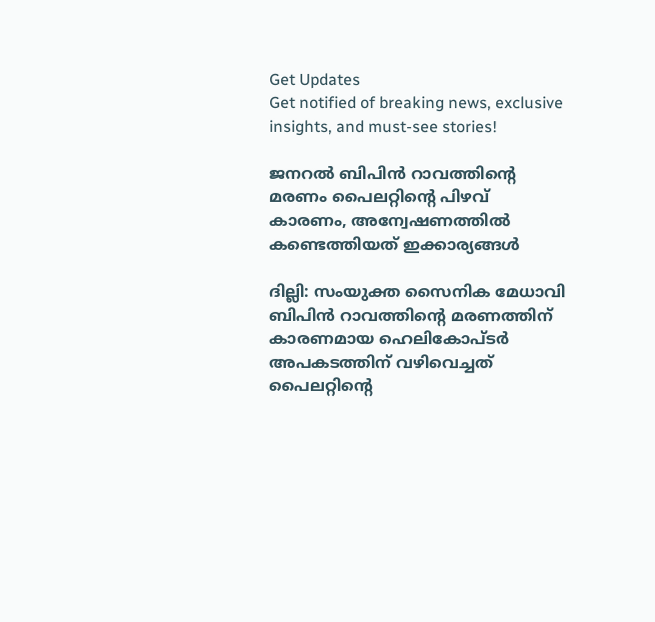Get Updates
Get notified of breaking news, exclusive insights, and must-see stories!

ജനറല്‍ ബിപിന്‍ റാവത്തിന്റെ മരണം പൈലറ്റിന്റെ പിഴവ് കാരണം, അന്വേഷണത്തില്‍ കണ്ടെത്തിയത് ഇക്കാര്യങ്ങള്‍

ദില്ലി: സംയുക്ത സൈനിക മേധാവി ബിപിന്‍ റാവത്തിന്റെ മരണത്തിന് കാരണമായ ഹെലികോപ്ടര്‍ അപകടത്തിന് വഴിവെച്ചത് പൈലറ്റിന്റെ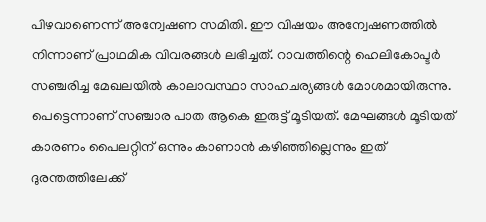പിഴവാണെന്ന് അന്വേഷണ സമിതി. ഈ വിഷയം അന്വേഷണത്തില്‍ നിന്നാണ് പ്രാഥമിക വിവരങ്ങള്‍ ലഭിച്ചത്. റാവത്തിന്റെ ഹെലികോപ്ടര്‍ സഞ്ചരിച്ച മേഖലയില്‍ കാലാവസ്ഥാ സാഹചര്യങ്ങള്‍ മോശമായിരുന്നു. പെട്ടെന്നാണ് സഞ്ചാര പാത ആകെ ഇരുട്ട് മൂടിയത്. മേഘങ്ങള്‍ മൂടിയത് കാരണം പൈലറ്റിന് ഒന്നും കാണാന്‍ കഴിഞ്ഞില്ലെന്നും ഇത് ദുരന്തത്തിലേക്ക്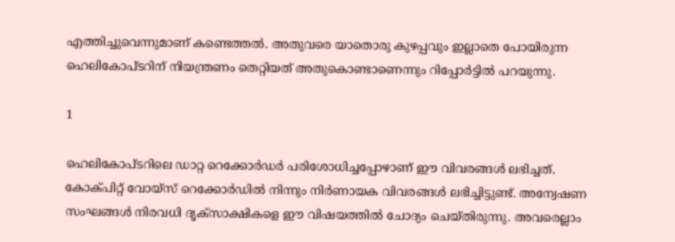എത്തിച്ചുവെന്നുമാണ് കണ്ടെത്തല്‍. അതുവരെ യാതൊരു കുഴപ്പവും ഇല്ലാതെ പോയിരുന്ന ഹെലികോപ്ടറിന് നിയന്ത്രണം തെറ്റിയത് അതുകൊണ്ടാണെന്നും റിപ്പോര്‍ട്ടില്‍ പറയുന്നു.

1

ഹെലികോപ്ടറിലെ ഡാറ്റ റെക്കോര്‍ഡര്‍ പരിശോധിച്ചപ്പോഴാണ് ഈ വിവരങ്ങള്‍ ലഭിച്ചത്. കോക്പിറ്റ് വോയ്‌സ് റെക്കോര്‍ഡില്‍ നിന്നും നിര്‍ണായക വിവരങ്ങള്‍ ലഭിച്ചിട്ടുണ്ട്. അന്വേഷണ സംഘങ്ങള്‍ നിരവധി ദൃക്‌സാക്ഷികളെ ഈ വിഷയത്തില്‍ ചോദ്യം ചെയ്തിരുന്നു. അവരെല്ലാം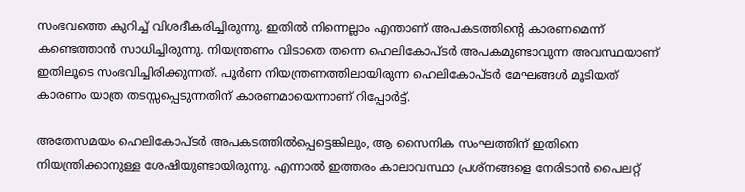സംഭവത്തെ കുറിച്ച് വിശദീകരിച്ചിരുന്നു. ഇതില്‍ നിന്നെല്ലാം എന്താണ് അപകടത്തിന്റെ കാരണമെന്ന് കണ്ടെത്താന്‍ സാധിച്ചിരുന്നു. നിയന്ത്രണം വിടാതെ തന്നെ ഹെലികോപ്ടര്‍ അപകമുണ്ടാവുന്ന അവസ്ഥയാണ് ഇതിലൂടെ സംഭവിച്ചിരിക്കുന്നത്. പൂര്‍ണ നിയന്ത്രണത്തിലായിരുന്ന ഹെലികോപ്ടര്‍ മേഘങ്ങള്‍ മൂടിയത് കാരണം യാത്ര തടസ്സപ്പെടുന്നതിന് കാരണമായെന്നാണ് റിപ്പോര്‍ട്ട്.

അതേസമയം ഹെലികോപ്ടര്‍ അപകടത്തില്‍പ്പെട്ടെങ്കിലും, ആ സൈനിക സംഘത്തിന് ഇതിനെ നിയന്ത്രിക്കാനുള്ള ശേഷിയുണ്ടായിരുന്നു. എന്നാല്‍ ഇത്തരം കാലാവസ്ഥാ പ്രശ്‌നങ്ങളെ നേരിടാന്‍ പൈലറ്റ്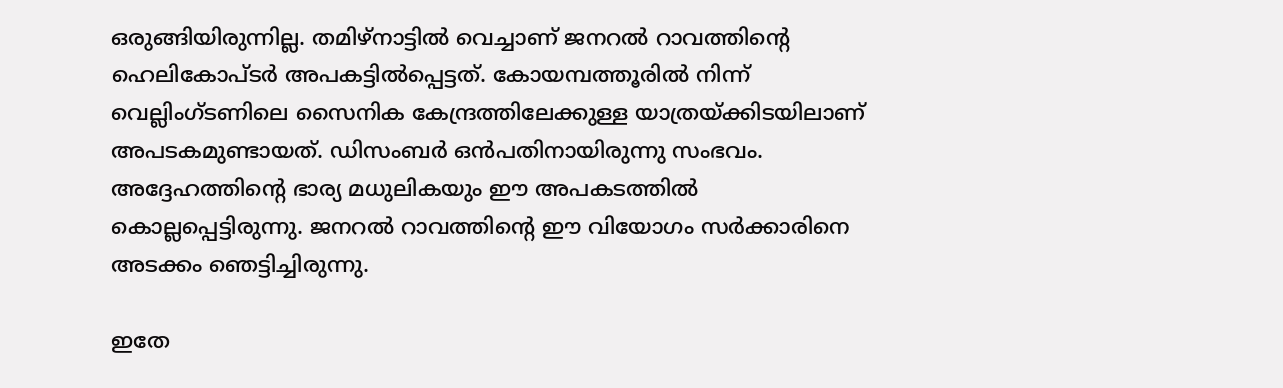ഒരുങ്ങിയിരുന്നില്ല. തമിഴ്‌നാട്ടില്‍ വെച്ചാണ് ജനറല്‍ റാവത്തിന്റെ ഹെലികോപ്ടര്‍ അപകട്ടില്‍പ്പെട്ടത്. കോയമ്പത്തൂരില്‍ നിന്ന് വെല്ലിംഗ്ടണിലെ സൈനിക കേന്ദ്രത്തിലേക്കുള്ള യാത്രയ്ക്കിടയിലാണ് അപടകമുണ്ടായത്. ഡിസംബര്‍ ഒന്‍പതിനായിരുന്നു സംഭവം. അദ്ദേഹത്തിന്റെ ഭാര്യ മധുലികയും ഈ അപകടത്തില്‍ കൊല്ലപ്പെട്ടിരുന്നു. ജനറല്‍ റാവത്തിന്റെ ഈ വിയോഗം സര്‍ക്കാരിനെ അടക്കം ഞെട്ടിച്ചിരുന്നു.

ഇതേ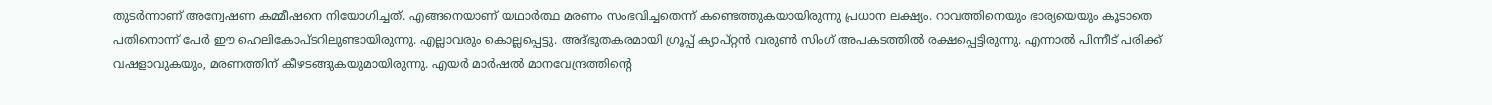തുടര്‍ന്നാണ് അന്വേഷണ കമ്മീഷനെ നിയോഗിച്ചത്. എങ്ങനെയാണ് യഥാര്‍ത്ഥ മരണം സംഭവിച്ചതെന്ന് കണ്ടെത്തുകയായിരുന്നു പ്രധാന ലക്ഷ്യം. റാവത്തിനെയും ഭാര്യയെയും കൂടാതെ പതിനൊന്ന് പേര്‍ ഈ ഹെലികോപ്ടറിലുണ്ടായിരുന്നു. എല്ലാവരും കൊല്ലപ്പെട്ടു. അദ്ഭുതകരമായി ഗ്രൂപ്പ് ക്യാപ്റ്റന്‍ വരുണ്‍ സിംഗ് അപകടത്തില്‍ രക്ഷപ്പെട്ടിരുന്നു. എന്നാല്‍ പിന്നീട് പരിക്ക് വഷളാവുകയും, മരണത്തിന് കീഴടങ്ങുകയുമായിരുന്നു. എയര്‍ മാര്‍ഷല്‍ മാനവേന്ദ്രത്തിന്റെ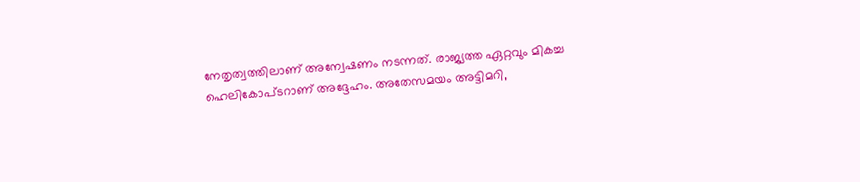നേതൃത്വത്തിലാണ് അന്വേഷണം നടന്നത്. രാജ്യത്ത ഏറ്റവും മികച്ച ഹെലികോപ്ടറാണ് അദ്ദേഹം. അതേസമയം അട്ടിമറി,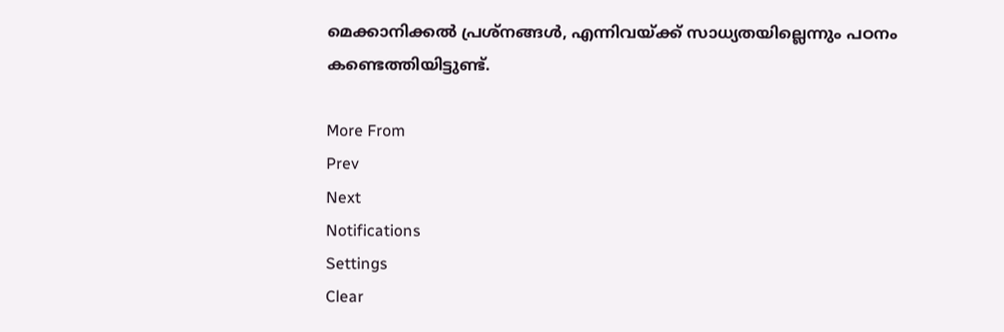മെക്കാനിക്കല്‍ പ്രശ്‌നങ്ങള്‍, എന്നിവയ്ക്ക് സാധ്യതയില്ലെന്നും പഠനം കണ്ടെത്തിയിട്ടുണ്ട്.

More From
Prev
Next
Notifications
Settings
Clear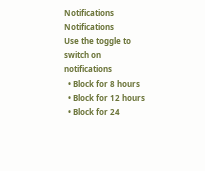Notifications
Notifications
Use the toggle to switch on notifications
  • Block for 8 hours
  • Block for 12 hours
  • Block for 24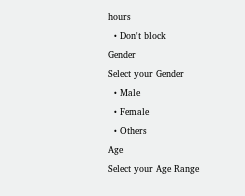hours
  • Don't block
Gender
Select your Gender
  • Male
  • Female
  • Others
Age
Select your Age Range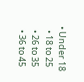• Under 18
  • 18 to 25
  • 26 to 35
  • 36 to 45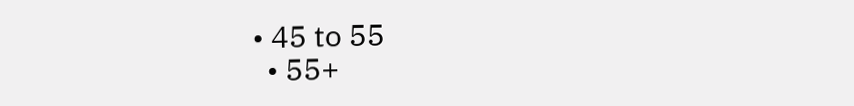• 45 to 55
  • 55+